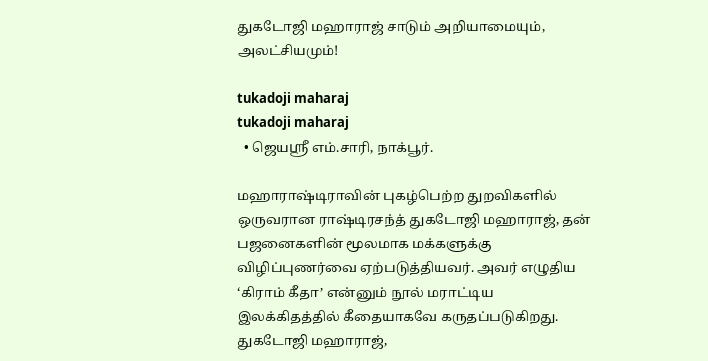துகடோஜி மஹாராஜ் சாடும் அறியாமையும், அலட்சியமும்!

tukadoji maharaj
tukadoji maharaj
  • ஜெயஸ்ரீ எம்.சாரி, நாக்பூர்.

மஹாராஷ்டிராவின் புகழ்பெற்ற துறவிகளில் ஒருவரான ராஷ்டிரசந்த் துகடோஜி மஹாராஜ், தன் பஜனைகளின் மூலமாக மக்களுக்கு விழிப்புணர்வை ஏற்படுத்தியவர். அவர் எழுதிய ‘கிராம் கீதா’ என்னும் நூல் மராட்டிய இலக்கிதத்தில் கீதையாகவே கருதப்படுகிறது. துகடோஜி மஹாராஜ்,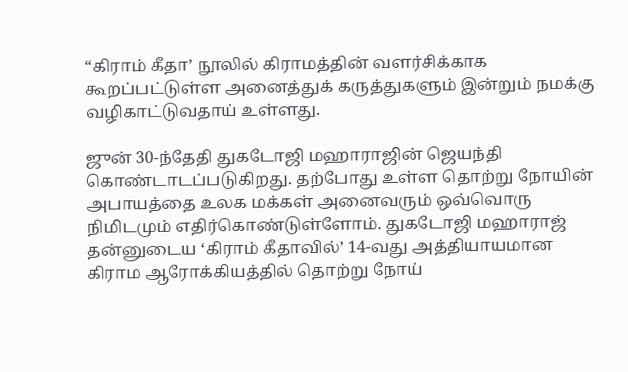“கிராம் கீதா’ நூலில் கிராமத்தின் வளர்சிக்காக கூறப்பட்டுள்ள அனைத்துக் கருத்துகளும் இன்றும் நமக்கு வழிகாட்டுவதாய் உள்ளது.

ஜுன் 30-ந்தேதி துகடோஜி மஹாராஜின் ஜெயந்தி கொண்டாடப்படுகிறது. தற்போது உள்ள தொற்று நோயின் அபாயத்தை உலக மக்கள் அனைவரும் ஒவ்வொரு நிமிடமும் எதிர்கொண்டுள்ளோம். துகடோஜி மஹாராஜ் தன்னுடைய ‘கிராம் கீதாவில்’ 14-வது அத்தியாயமான கிராம ஆரோக்கியத்தில் தொற்று நோய்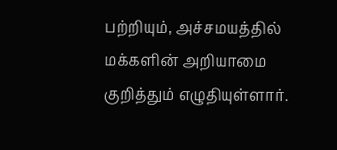பற்றியும், அச்சமயத்தில் மக்களின் அறியாமை குறித்தும் எழுதியுள்ளார்.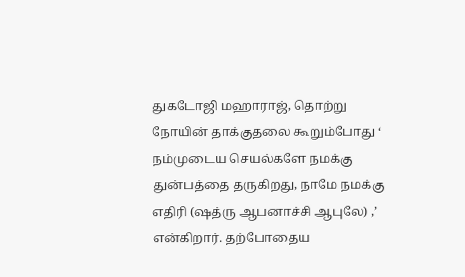துகடோஜி மஹாராஜ், தொற்று நோயின் தாக்குதலை கூறும்போது ‘ நம்முடைய செயல்களே நமக்கு துன்பத்தை தருகிறது, நாமே நமக்கு எதிரி (ஷத்ரு ஆபனாச்சி ஆபுலே) ,’ என்கிறார். தற்போதைய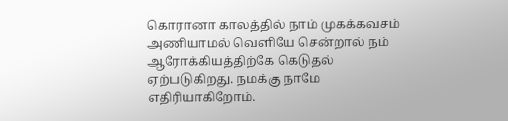கொரானா காலத்தில் நாம் முகக்கவசம் அணியாமல் வெளியே சென்றால் நம் ஆரோக்கியத்திற்கே கெடுதல் ஏற்படுகிறது. நமக்கு நாமே எதிரியாகிறோம்.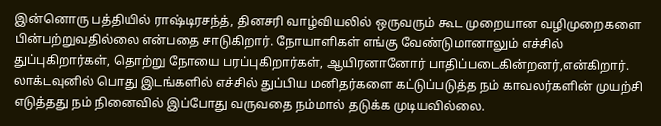இன்னொரு பத்தியில் ராஷ்டிரசந்த், தினசரி வாழ்வியலில் ஒருவரும் கூட முறையான வழிமுறைகளை பின்பற்றுவதில்லை என்பதை சாடுகிறார். நோயாளிகள் எங்கு வேண்டுமானாலும் எச்சில் துப்புகிறார்கள், தொற்று நோயை பரப்புகிறார்கள், ஆயிரனானோர் பாதிப்படைகின்றனர்,என்கிறார்.
லாக்டவுனில் பொது இடங்களில் எச்சில் துப்பிய மனிதர்களை கட்டுப்படுத்த நம் காவலர்களின் முயற்சி எடுத்தது நம் நினைவில் இப்போது வருவதை நம்மால் தடுக்க முடியவில்லை.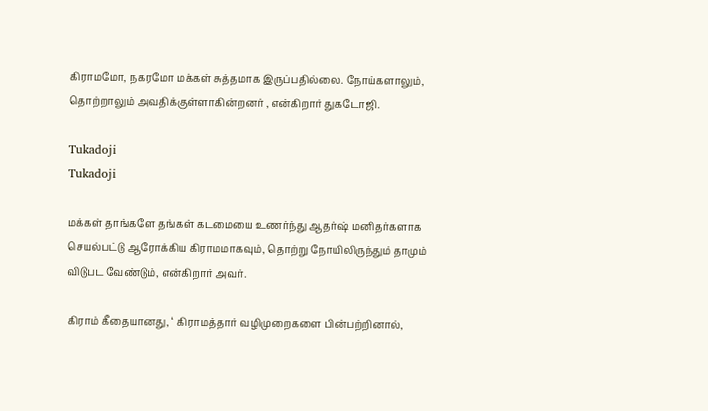கிராமமோ, நகரமோ மக்கள் சுத்தமாக இருப்பதில்லை. நோய்களாலும், தொற்றாலும் அவதிக்குள்ளாகின்றனர் , என்கிறார் துகடோஜி.

Tukadoji
Tukadoji

மக்கள் தாங்களே தங்கள் கடமையை உணர்ந்து ஆதர்ஷ் மனிதர்களாக செயல்பட்டு ஆரோக்கிய கிராமமாகவும், தொற்று நோயிலிருந்தும் தாமும் விடுபட வேண்டும், என்கிறார் அவர்.

கிராம் கீதையானது, ‘ கிராமத்தார் வழிமுறைகளை பின்பற்றினால்,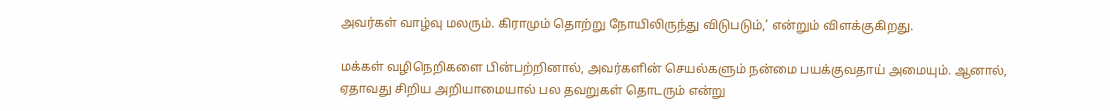அவர்கள் வாழ்வு மலரும். கிராமும் தொற்று நோயிலிருந்து விடுபடும்,’ என்றும் விளக்குகிறது.

மக்கள் வழிநெறிகளை பின்பற்றினால், அவர்களின் செயல்களும் நன்மை பயக்குவதாய் அமையும். ஆனால், ஏதாவது சிறிய அறியாமையால் பல தவறுகள் தொடரும் என்று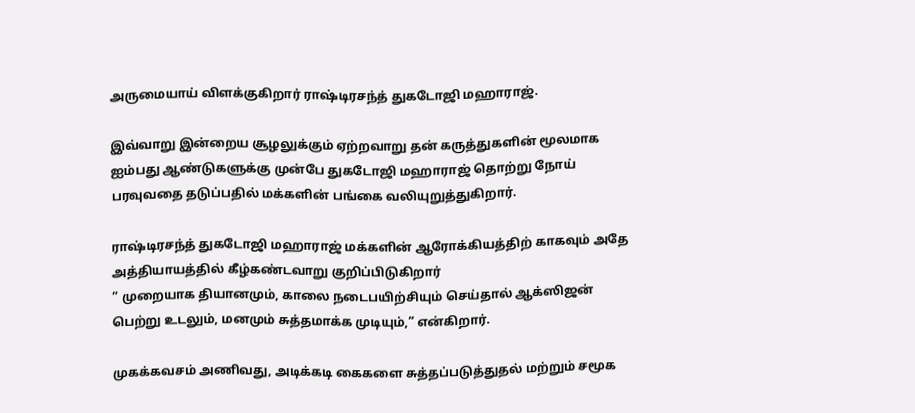அருமையாய் விளக்குகிறார் ராஷ்டிரசந்த் துகடோஜி மஹாராஜ்.

இவ்வாறு இன்றைய சூழலுக்கும் ஏற்றவாறு தன் கருத்துகளின் மூலமாக ஐம்பது ஆண்டுகளுக்கு முன்பே துகடோஜி மஹாராஜ் தொற்று நோய் பரவுவதை தடுப்பதில் மக்களின் பங்கை வலியுறுத்துகிறார்.

ராஷ்டிரசந்த் துகடோஜி மஹாராஜ் மக்களின் ஆரோக்கியத்திற் காகவும் அதே அத்தியாயத்தில் கீழ்கண்டவாறு குறிப்பிடுகிறார்
” முறையாக தியானமும், காலை நடைபயிற்சியும் செய்தால் ஆக்ஸிஜன் பெற்று உடலும், மனமும் சுத்தமாக்க முடியும்,” என்கிறார்.

முகக்கவசம் அணிவது, அடிக்கடி கைகளை சுத்தப்படுத்துதல் மற்றும் சமூக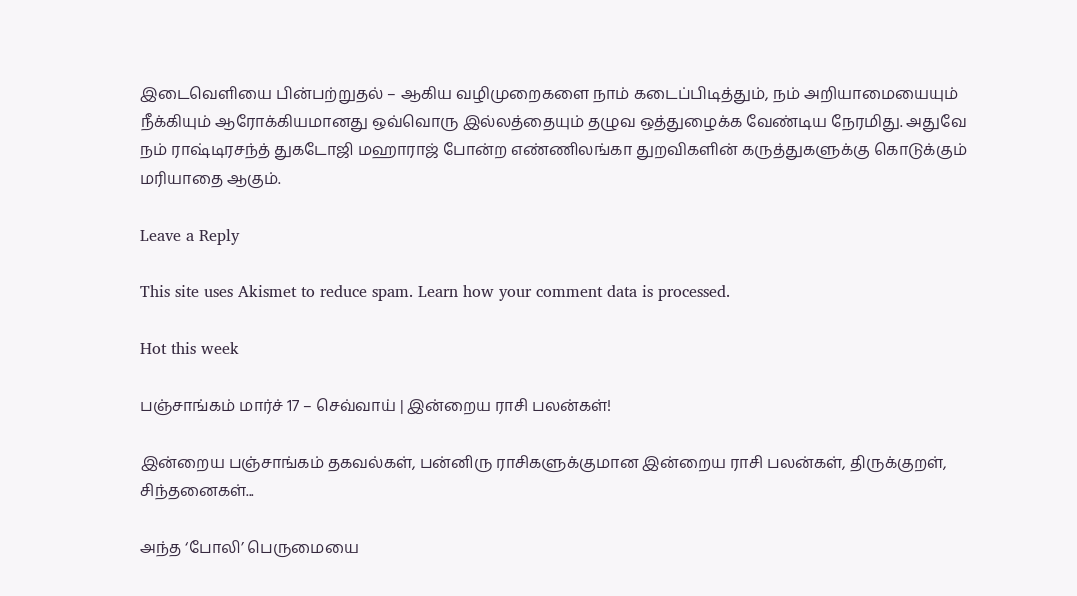இடைவெளியை பின்பற்றுதல் – ஆகிய வழிமுறைகளை நாம் கடைப்பிடித்தும், நம் அறியாமையையும் நீக்கியும் ஆரோக்கியமானது ஒவ்வொரு இல்லத்தையும் தழுவ ஒத்துழைக்க வேண்டிய நேரமிது. அதுவே நம் ராஷ்டிரசந்த் துகடோஜி மஹாராஜ் போன்ற எண்ணிலங்கா துறவிகளின் கருத்துகளுக்கு கொடுக்கும் மரியாதை ஆகும்.

Leave a Reply

This site uses Akismet to reduce spam. Learn how your comment data is processed.

Hot this week

பஞ்சாங்கம் மார்ச் 17 – செவ்வாய் | இன்றைய ராசி பலன்கள்!

இன்றைய பஞ்சாங்கம் தகவல்கள், பன்னிரு ராசிகளுக்குமான இன்றைய ராசி பலன்கள், திருக்குறள், சிந்தனைகள்...

அந்த ‘போலி’ பெருமையை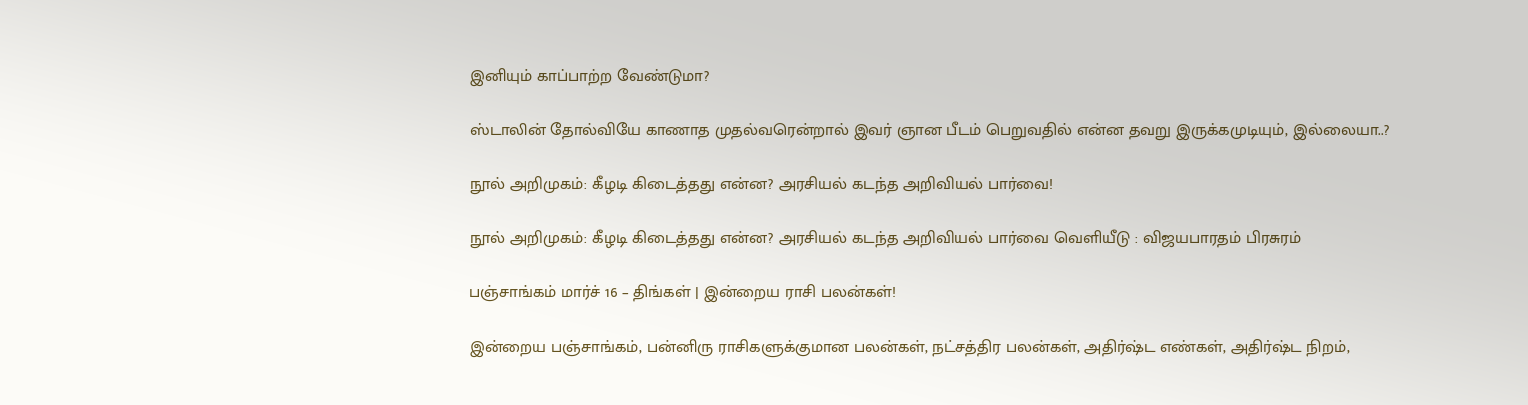இனியும் காப்பாற்ற வேண்டுமா?

ஸ்டாலின் தோல்வியே காணாத முதல்வரென்றால் இவர் ஞான பீடம் பெறுவதில் என்ன தவறு இருக்கமுடியும், இல்லையா..?

நூல் அறிமுகம்: கீழடி கிடைத்தது என்ன? அரசியல் கடந்த அறிவியல் பார்வை!

நூல் அறிமுகம்: கீழடி கிடைத்தது என்ன? அரசியல் கடந்த அறிவியல் பார்வை வெளியீடு : விஜயபாரதம் பிரசுரம்

பஞ்சாங்கம் மார்ச் 16 – திங்கள் | இன்றைய ராசி பலன்கள்!

இன்றைய பஞ்சாங்கம், பன்னிரு ராசிகளுக்குமான பலன்கள், நட்சத்திர பலன்கள், அதிர்ஷ்ட எண்கள், அதிர்ஷ்ட நிறம்,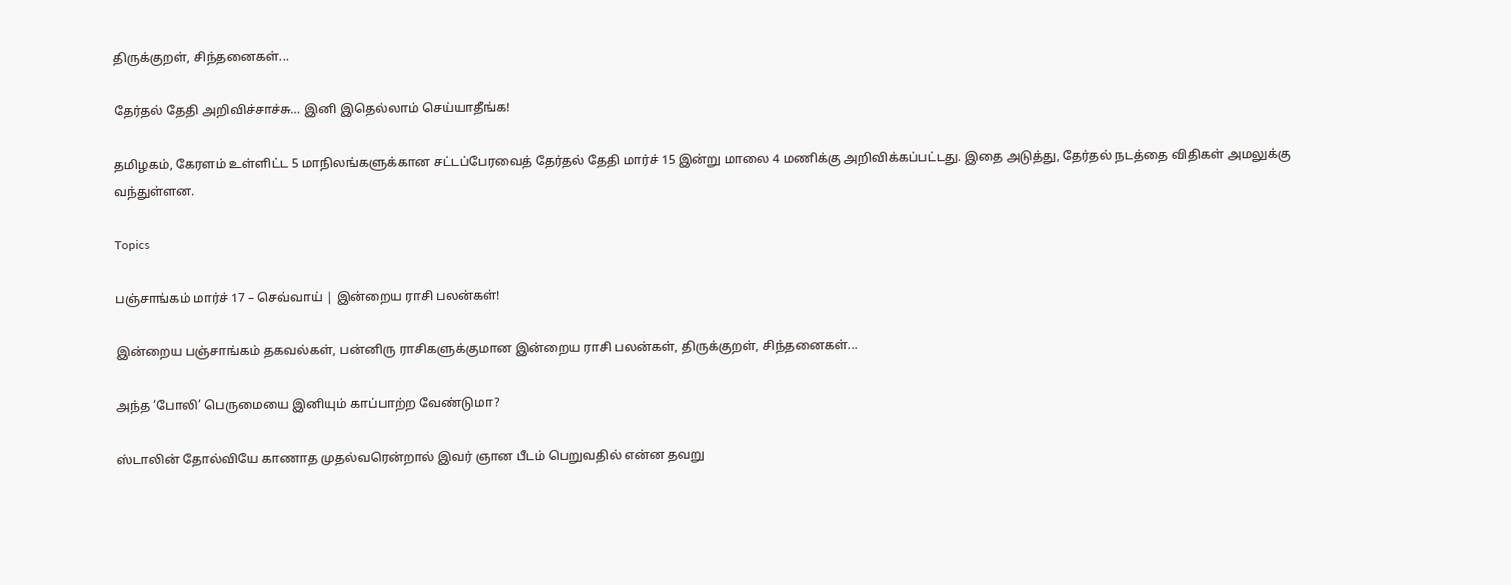திருக்குறள், சிந்தனைகள்...

தேர்தல் தேதி அறிவிச்சாச்சு… இனி இதெல்லாம் செய்யாதீங்க!

தமிழகம், கேரளம் உள்ளிட்ட 5 மாநிலங்களுக்கான சட்டப்பேரவைத் தேர்தல் தேதி மார்ச் 15 இன்று மாலை 4 மணிக்கு அறிவிக்கப்பட்டது. இதை அடுத்து, தேர்தல் நடத்தை விதிகள் அமலுக்கு வந்துள்ளன.

Topics

பஞ்சாங்கம் மார்ச் 17 – செவ்வாய் | இன்றைய ராசி பலன்கள்!

இன்றைய பஞ்சாங்கம் தகவல்கள், பன்னிரு ராசிகளுக்குமான இன்றைய ராசி பலன்கள், திருக்குறள், சிந்தனைகள்...

அந்த ‘போலி’ பெருமையை இனியும் காப்பாற்ற வேண்டுமா?

ஸ்டாலின் தோல்வியே காணாத முதல்வரென்றால் இவர் ஞான பீடம் பெறுவதில் என்ன தவறு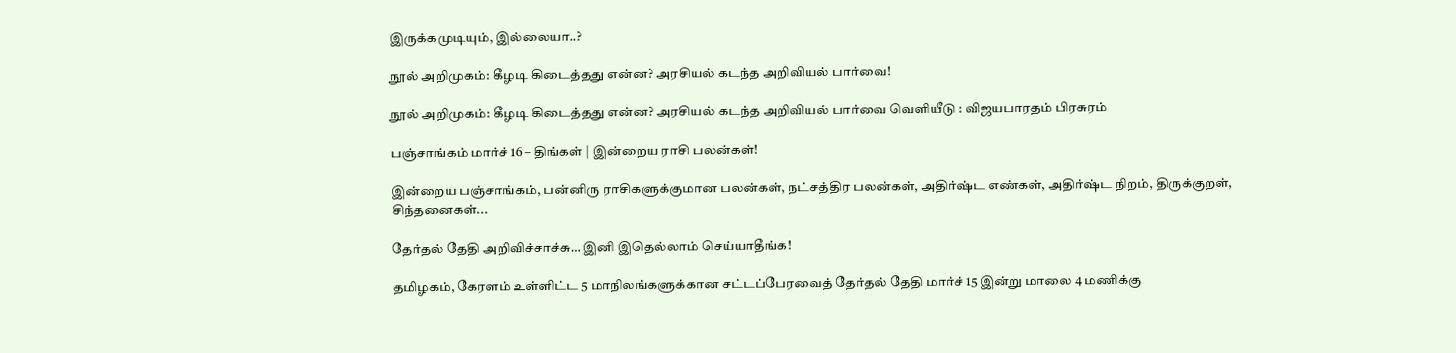இருக்கமுடியும், இல்லையா..?

நூல் அறிமுகம்: கீழடி கிடைத்தது என்ன? அரசியல் கடந்த அறிவியல் பார்வை!

நூல் அறிமுகம்: கீழடி கிடைத்தது என்ன? அரசியல் கடந்த அறிவியல் பார்வை வெளியீடு : விஜயபாரதம் பிரசுரம்

பஞ்சாங்கம் மார்ச் 16 – திங்கள் | இன்றைய ராசி பலன்கள்!

இன்றைய பஞ்சாங்கம், பன்னிரு ராசிகளுக்குமான பலன்கள், நட்சத்திர பலன்கள், அதிர்ஷ்ட எண்கள், அதிர்ஷ்ட நிறம், திருக்குறள், சிந்தனைகள்...

தேர்தல் தேதி அறிவிச்சாச்சு… இனி இதெல்லாம் செய்யாதீங்க!

தமிழகம், கேரளம் உள்ளிட்ட 5 மாநிலங்களுக்கான சட்டப்பேரவைத் தேர்தல் தேதி மார்ச் 15 இன்று மாலை 4 மணிக்கு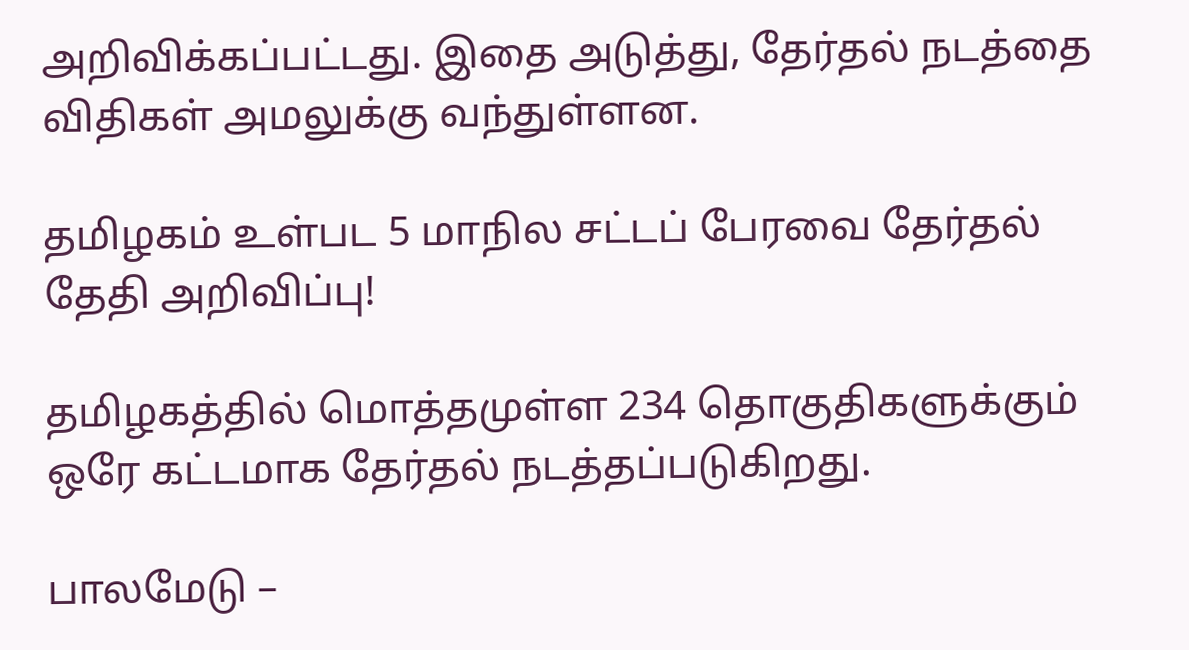அறிவிக்கப்பட்டது. இதை அடுத்து, தேர்தல் நடத்தை விதிகள் அமலுக்கு வந்துள்ளன.

தமிழகம் உள்பட 5 மாநில சட்டப் பேரவை தேர்தல் தேதி அறிவிப்பு!

தமிழகத்தில் மொத்தமுள்ள 234 தொகுதிகளுக்கும் ஒரே கட்டமாக தேர்தல் நடத்தப்படுகிறது.

பாலமேடு –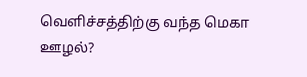வெளிச்சத்திற்கு வந்த மெகா ஊழல்?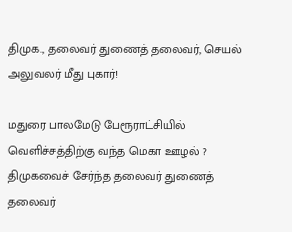திமுக., தலைவர் துணைத் தலைவர், செயல் அலுவலர் மீது புகார்!

மதுரை பாலமேடு பேரூராட்சியில் வெளிச்சத்திற்கு வந்த மெகா ஊழல் ? திமுகவைச் சேர்ந்த தலைவர் துணைத் தலைவர்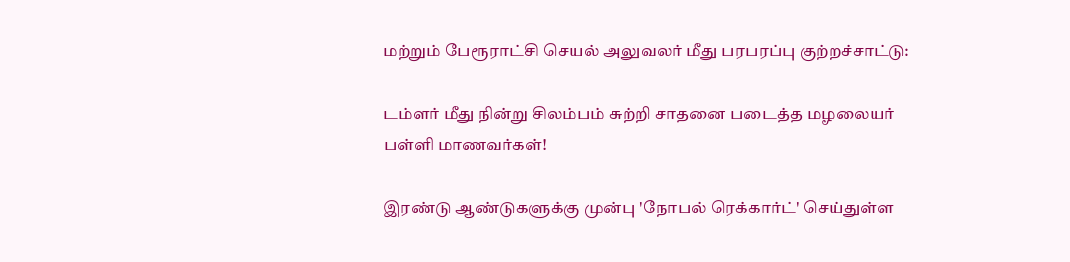மற்றும் பேரூராட்சி செயல் அலுவலர் மீது பரபரப்பு குற்றச்சாட்டு:

டம்ளர் மீது நின்று சிலம்பம் சுற்றி சாதனை படைத்த மழலையர் பள்ளி மாணவர்கள்!

இரண்டு ஆண்டுகளுக்கு முன்பு 'நோபல் ரெக்கார்ட்' செய்துள்ள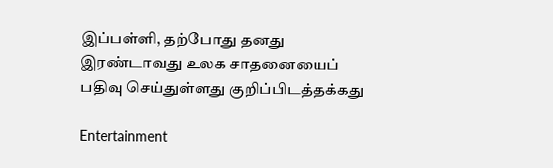இப்பள்ளி, தற்போது தனது இரண்டாவது உலக சாதனையைப் பதிவு செய்துள்ளது குறிப்பிடத்தக்கது

Entertainment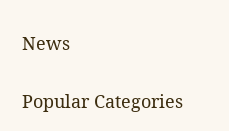News

Popular Categories